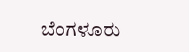ಬೆಂಗಳೂರು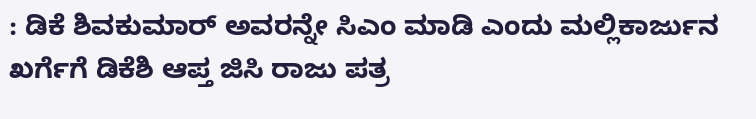: ಡಿಕೆ ಶಿವಕುಮಾರ್ ಅವರನ್ನೇ ಸಿಎಂ ಮಾಡಿ ಎಂದು ಮಲ್ಲಿಕಾರ್ಜುನ ಖರ್ಗೆಗೆ ಡಿಕೆಶಿ ಆಪ್ತ ಜಿಸಿ ರಾಜು ಪತ್ರ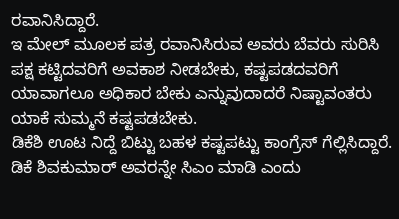ರವಾನಿಸಿದ್ದಾರೆ.
ಇ ಮೇಲ್ ಮೂಲಕ ಪತ್ರ ರವಾನಿಸಿರುವ ಅವರು ಬೆವರು ಸುರಿಸಿ ಪಕ್ಷ ಕಟ್ಟಿದವರಿಗೆ ಅವಕಾಶ ನೀಡಬೇಕು, ಕಷ್ಟಪಡದವರಿಗೆ ಯಾವಾಗಲೂ ಅಧಿಕಾರ ಬೇಕು ಎನ್ನುವುದಾದರೆ ನಿಷ್ಟಾವಂತರು ಯಾಕೆ ಸುಮ್ಮನೆ ಕಷ್ಟಪಡಬೇಕು.
ಡಿಕೆಶಿ ಊಟ ನಿದ್ದೆ ಬಿಟ್ಟು ಬಹಳ ಕಷ್ಟಪಟ್ಟು ಕಾಂಗ್ರೆಸ್ ಗೆಲ್ಲಿಸಿದ್ದಾರೆ. ಡಿಕೆ ಶಿವಕುಮಾರ್ ಅವರನ್ನೇ ಸಿಎಂ ಮಾಡಿ ಎಂದು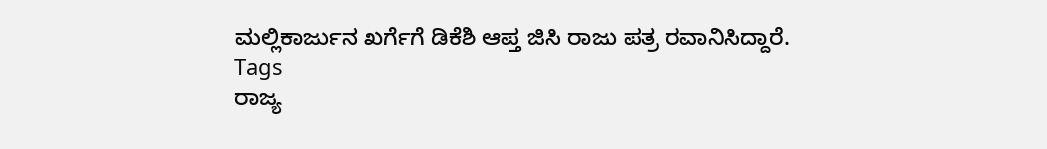ಮಲ್ಲಿಕಾರ್ಜುನ ಖರ್ಗೆಗೆ ಡಿಕೆಶಿ ಆಪ್ತ ಜಿಸಿ ರಾಜು ಪತ್ರ ರವಾನಿಸಿದ್ದಾರೆ.
Tags
ರಾಜ್ಯ